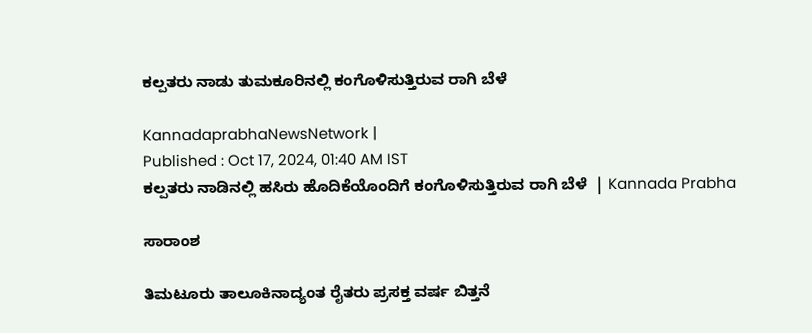ಕಲ್ಪತರು ನಾಡು ತುಮಕೂರಿನಲ್ಲಿ ಕಂಗೊಳಿಸುತ್ತಿರುವ ರಾಗಿ ಬೆಳೆ

KannadaprabhaNewsNetwork |
Published : Oct 17, 2024, 01:40 AM IST
ಕಲ್ಪತರು ನಾಡಿನಲ್ಲಿ ಹಸಿರು ಹೊದಿಕೆಯೊಂದಿಗೆ ಕಂಗೊಳಿಸುತ್ತಿರುವ ರಾಗಿ ಬೆಳೆ  | Kannada Prabha

ಸಾರಾಂಶ

ತಿಮಟೂರು ತಾಲೂಕಿನಾದ್ಯಂತ ರೈತರು ಪ್ರಸಕ್ತ ವರ್ಷ ಬಿತ್ತನೆ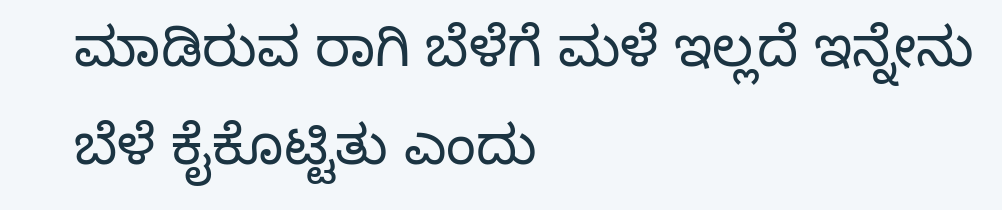ಮಾಡಿರುವ ರಾಗಿ ಬೆಳೆಗೆ ಮಳೆ ಇಲ್ಲದೆ ಇನ್ನೇನು ಬೆಳೆ ಕೈಕೊಟ್ಟಿತು ಎಂದು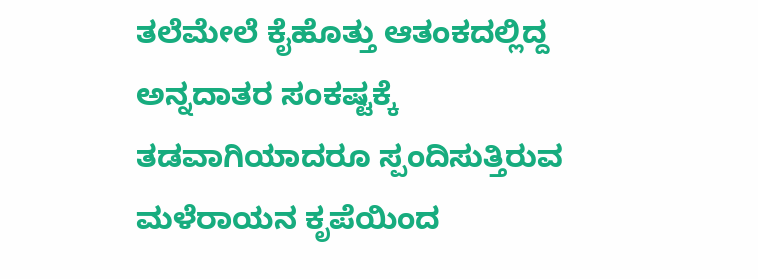ತಲೆಮೇಲೆ ಕೈಹೊತ್ತು ಆತಂಕದಲ್ಲಿದ್ದ ಅನ್ನದಾತರ ಸಂಕಷ್ಟಕ್ಕೆ ತಡವಾಗಿಯಾದರೂ ಸ್ಪಂದಿಸುತ್ತಿರುವ ಮಳೆರಾಯನ ಕೃಪೆಯಿಂದ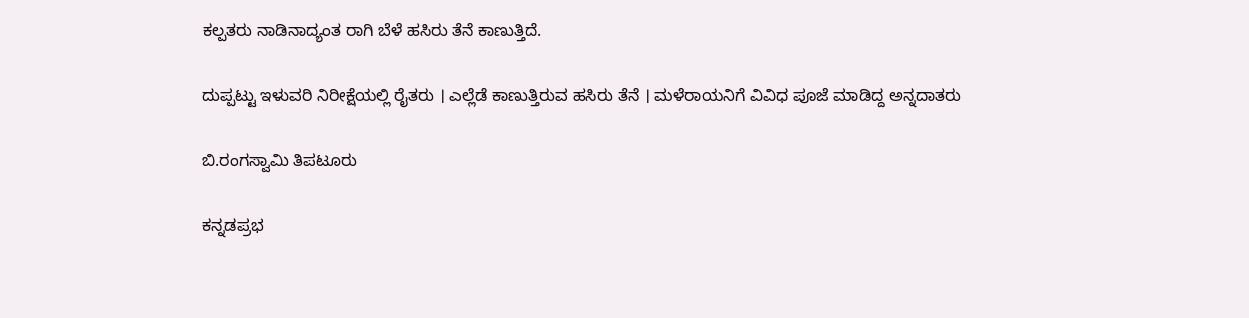ಕಲ್ಪತರು ನಾಡಿನಾದ್ಯಂತ ರಾಗಿ ಬೆಳೆ ಹಸಿರು ತೆನೆ ಕಾಣುತ್ತಿದೆ.

ದುಪ್ಪಟ್ಟು ಇಳುವರಿ ನಿರೀಕ್ಷೆಯಲ್ಲಿ ರೈತರು । ಎಲ್ಲೆಡೆ ಕಾಣುತ್ತಿರುವ ಹಸಿರು ತೆನೆ । ಮಳೆರಾಯನಿಗೆ ವಿವಿಧ ಪೂಜೆ ಮಾಡಿದ್ದ ಅನ್ನದಾತರು

ಬಿ.ರಂಗಸ್ವಾಮಿ ತಿಪಟೂರು

ಕನ್ನಡಪ್ರಭ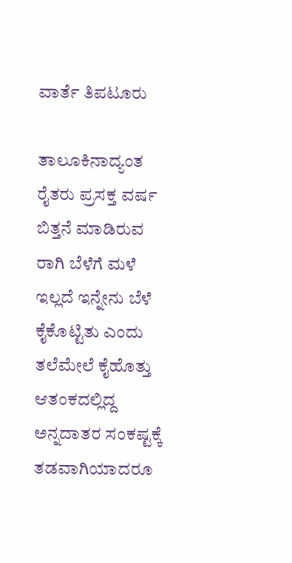ವಾರ್ತೆ ತಿಪಟೂರು

ತಾಲೂಕಿನಾದ್ಯಂತ ರೈತರು ಪ್ರಸಕ್ತ ವರ್ಷ ಬಿತ್ತನೆ ಮಾಡಿರುವ ರಾಗಿ ಬೆಳೆಗೆ ಮಳೆ ಇಲ್ಲದೆ ಇನ್ನೇನು ಬೆಳೆ ಕೈಕೊಟ್ಟಿತು ಎಂದು ತಲೆಮೇಲೆ ಕೈಹೊತ್ತು ಆತಂಕದಲ್ಲಿದ್ದ ಅನ್ನದಾತರ ಸಂಕಷ್ಟಕ್ಕೆ ತಡವಾಗಿಯಾದರೂ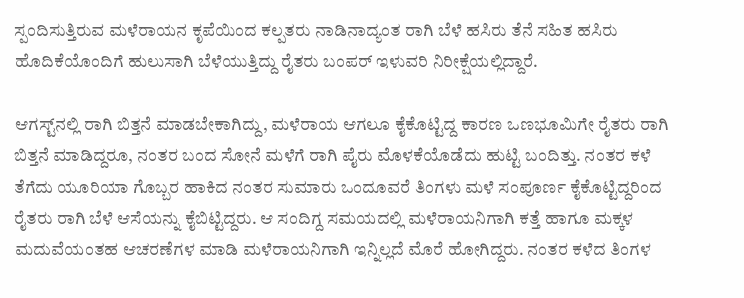ಸ್ಪಂದಿಸುತ್ತಿರುವ ಮಳೆರಾಯನ ಕೃಪೆಯಿಂದ ಕಲ್ಪತರು ನಾಡಿನಾದ್ಯಂತ ರಾಗಿ ಬೆಳೆ ಹಸಿರು ತೆನೆ ಸಹಿತ ಹಸಿರು ಹೊದಿಕೆಯೊಂದಿಗೆ ಹುಲುಸಾಗಿ ಬೆಳೆಯುತ್ತಿದ್ದು ರೈತರು ಬಂಪರ್ ಇಳುವರಿ ನಿರೀಕ್ಷೆಯಲ್ಲಿದ್ದಾರೆ.

ಆಗಸ್ಟ್‌ನಲ್ಲಿ ರಾಗಿ ಬಿತ್ತನೆ ಮಾಡಬೇಕಾಗಿದ್ದು, ಮಳೆರಾಯ ಆಗಲೂ ಕೈಕೊಟ್ಟಿದ್ದ ಕಾರಣ ಒಣಭೂಮಿಗೇ ರೈತರು ರಾಗಿ ಬಿತ್ತನೆ ಮಾಡಿದ್ದರೂ, ನಂತರ ಬಂದ ಸೋನೆ ಮಳೆಗೆ ರಾಗಿ ಪೈರು ಮೊಳಕೆಯೊಡೆದು ಹುಟ್ಟಿ ಬಂದಿತ್ತು. ನಂತರ ಕಳೆ ತೆಗೆದು ಯೂರಿಯಾ ಗೊಬ್ಬರ ಹಾಕಿದ ನಂತರ ಸುಮಾರು ಒಂದೂವರೆ ತಿಂಗಳು ಮಳೆ ಸಂಪೂರ್ಣ ಕೈಕೊಟ್ಟಿದ್ದರಿಂದ ರೈತರು ರಾಗಿ ಬೆಳೆ ಆಸೆಯನ್ನು ಕೈಬಿಟ್ಟಿದ್ದರು. ಆ ಸಂದಿಗ್ದ ಸಮಯದಲ್ಲಿ ಮಳೆರಾಯನಿಗಾಗಿ ಕತ್ತೆ ಹಾಗೂ ಮಕ್ಕಳ ಮದುವೆಯಂತಹ ಆಚರಣೆಗಳ ಮಾಡಿ ಮಳೆರಾಯನಿಗಾಗಿ ಇನ್ನಿಲ್ಲದೆ ಮೊರೆ ಹೋಗಿದ್ದರು. ನಂತರ ಕಳೆದ ತಿಂಗಳ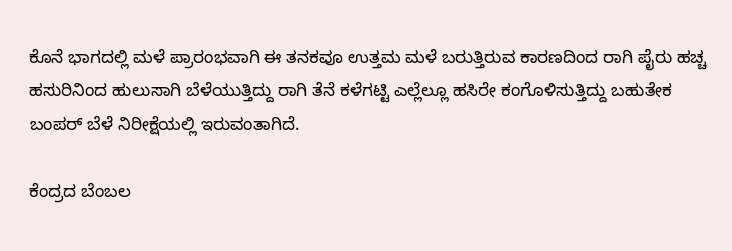ಕೊನೆ ಭಾಗದಲ್ಲಿ ಮಳೆ ಪ್ರಾರಂಭವಾಗಿ ಈ ತನಕವೂ ಉತ್ತಮ ಮಳೆ ಬರುತ್ತಿರುವ ಕಾರಣದಿಂದ ರಾಗಿ ಪೈರು ಹಚ್ಚ ಹಸುರಿನಿಂದ ಹುಲುಸಾಗಿ ಬೆಳೆಯುತ್ತಿದ್ದು ರಾಗಿ ತೆನೆ ಕಳೆಗಟ್ಟಿ ಎಲ್ಲೆಲ್ಲೂ ಹಸಿರೇ ಕಂಗೊಳಿಸುತ್ತಿದ್ದು ಬಹುತೇಕ ಬಂಪರ್ ಬೆಳೆ ನಿರೀಕ್ಷೆಯಲ್ಲಿ ಇರುವಂತಾಗಿದೆ.

ಕೆಂದ್ರದ ಬೆಂಬಲ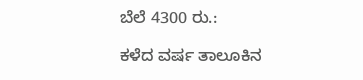ಬೆಲೆ 4300 ರು.:

ಕಳೆದ ವರ್ಷ ತಾಲೂಕಿನ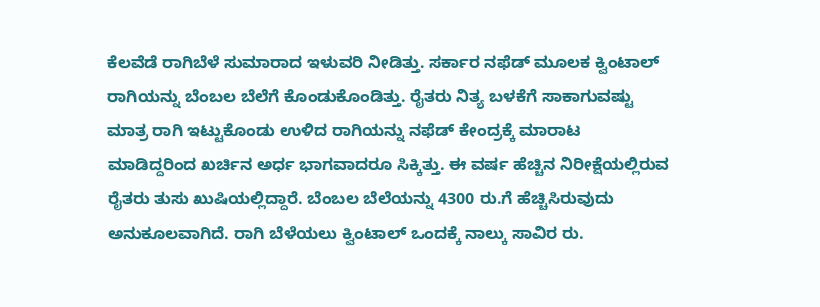ಕೆಲವೆಡೆ ರಾಗಿಬೆಳೆ ಸುಮಾರಾದ ಇಳುವರಿ ನೀಡಿತ್ತು. ಸರ್ಕಾರ ನಫೆಡ್ ಮೂಲಕ ಕ್ವಿಂಟಾಲ್ ರಾಗಿಯನ್ನು ಬೆಂಬಲ ಬೆಲೆಗೆ ಕೊಂಡುಕೊಂಡಿತ್ತು. ರೈತರು ನಿತ್ಯ ಬಳಕೆಗೆ ಸಾಕಾಗುವಷ್ಟು ಮಾತ್ರ ರಾಗಿ ಇಟ್ಟುಕೊಂಡು ಉಳಿದ ರಾಗಿಯನ್ನು ನಫೆಡ್ ಕೇಂದ್ರಕ್ಕೆ ಮಾರಾಟ ಮಾಡಿದ್ದರಿಂದ ಖರ್ಚಿನ ಅರ್ಧ ಭಾಗವಾದರೂ ಸಿಕ್ಕಿತ್ತು. ಈ ವರ್ಷ ಹೆಚ್ಚಿನ ನಿರೀಕ್ಷೆಯಲ್ಲಿರುವ ರೈತರು ತುಸು ಖುಷಿಯಲ್ಲಿದ್ದಾರೆ. ಬೆಂಬಲ ಬೆಲೆಯನ್ನು 4300 ರು.ಗೆ ಹೆಚ್ಚಿಸಿರುವುದು ಅನುಕೂಲವಾಗಿದೆ. ರಾಗಿ ಬೆಳೆಯಲು ಕ್ವಿಂಟಾಲ್ ಒಂದಕ್ಕೆ ನಾಲ್ಕು ಸಾವಿರ ರು.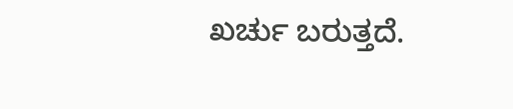ಖರ್ಚು ಬರುತ್ತದೆ.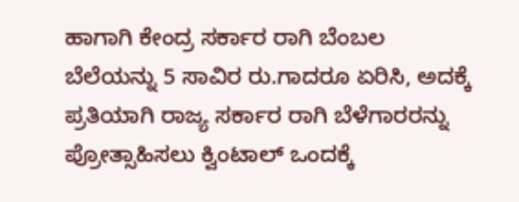ಹಾಗಾಗಿ ಕೇಂದ್ರ ಸರ್ಕಾರ ರಾಗಿ ಬೆಂಬಲ ಬೆಲೆಯನ್ನು 5 ಸಾವಿರ ರು.ಗಾದರೂ ಏರಿಸಿ, ಅದಕ್ಕೆ ಪ್ರತಿಯಾಗಿ ರಾಜ್ಯ ಸರ್ಕಾರ ರಾಗಿ ಬೆಳೆಗಾರರನ್ನು ಪ್ರೋತ್ಸಾಹಿಸಲು ಕ್ವಿಂಟಾಲ್ ಒಂದಕ್ಕೆ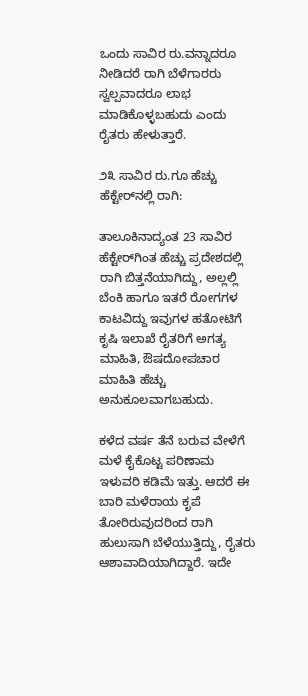ಒಂದು ಸಾವಿರ ರು.ವನ್ನಾದರೂ ನೀಡಿದರೆ ರಾಗಿ ಬೆಳೆಗಾರರು ಸ್ವಲ್ಪವಾದರೂ ಲಾಭ ಮಾಡಿಕೊಳ್ಳಬಹುದು ಎಂದು ರೈತರು ಹೇಳುತ್ತಾರೆ.

೨೩ ಸಾವಿರ ರು.ಗೂ ಹೆಚ್ಚು ಹೆಕ್ಟೇರ್‌ನಲ್ಲಿ ರಾಗಿ:

ತಾಲೂಕಿನಾದ್ಯಂತ 23 ಸಾವಿರ ಹೆಕ್ಟೇರ್‌ಗಿಂತ ಹೆಚ್ಚು ಪ್ರದೇಶದಲ್ಲಿ ರಾಗಿ ಬಿತ್ತನೆಯಾಗಿದ್ದು, ಅಲ್ಲಲ್ಲಿ ಬೆಂಕಿ ಹಾಗೂ ಇತರೆ ರೋಗಗಳ ಕಾಟವಿದ್ದು ಇವುಗಳ ಹತೋಟಿಗೆ ಕೃಷಿ ಇಲಾಖೆ ರೈತರಿಗೆ ಅಗತ್ಯ ಮಾಹಿತಿ, ಔಷದೋಪಚಾರ ಮಾಹಿತಿ ಹೆಚ್ಚು ಅನುಕೂಲವಾಗಬಹುದು.

ಕಳೆದ ವರ್ಷ ತೆನೆ ಬರುವ ವೇಳೆಗೆ ಮಳೆ ಕೈಕೊಟ್ಟ ಪರಿಣಾಮ ಇಳುವರಿ ಕಡಿಮೆ ಇತ್ತು. ಆದರೆ ಈ ಬಾರಿ ಮಳೆರಾಯ ಕೃಪೆ ತೋರಿರುವುದರಿಂದ ರಾಗಿ ಹುಲುಸಾಗಿ ಬೆಳೆಯುತ್ತಿದ್ದು, ರೈತರು ಆಶಾವಾದಿಯಾಗಿದ್ದಾರೆ. ಇದೇ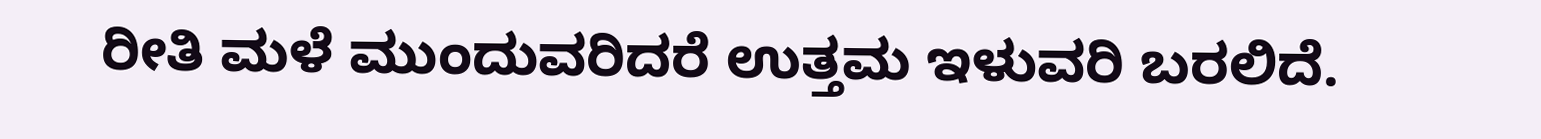ರೀತಿ ಮಳೆ ಮುಂದುವರಿದರೆ ಉತ್ತಮ ಇಳುವರಿ ಬರಲಿದೆ.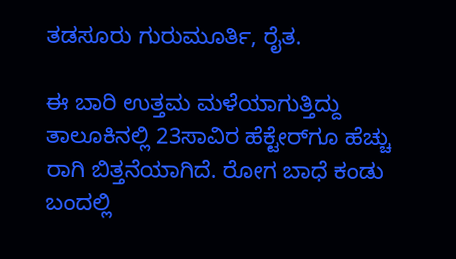ತಡಸೂರು ಗುರುಮೂರ್ತಿ, ರೈತ.

ಈ ಬಾರಿ ಉತ್ತಮ ಮಳೆಯಾಗುತ್ತಿದ್ದು ತಾಲೂಕಿನಲ್ಲಿ 23ಸಾವಿರ ಹೆಕ್ಟೇರ್‌ಗೂ ಹೆಚ್ಚು ರಾಗಿ ಬಿತ್ತನೆಯಾಗಿದೆ. ರೋಗ ಬಾಧೆ ಕಂಡು ಬಂದಲ್ಲಿ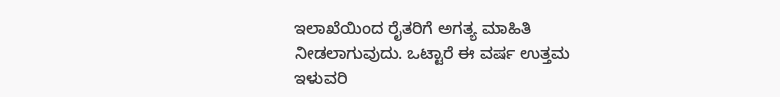ಇಲಾಖೆಯಿಂದ ರೈತರಿಗೆ ಅಗತ್ಯ ಮಾಹಿತಿ ನೀಡಲಾಗುವುದು. ಒಟ್ಟಾರೆ ಈ ವರ್ಷ ಉತ್ತಮ ಇಳುವರಿ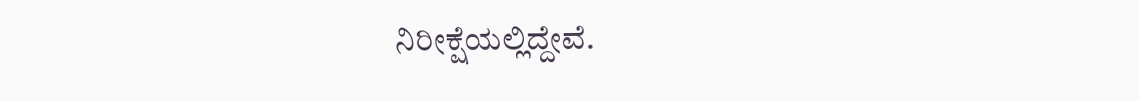ನಿರೀಕ್ಷೆಯಲ್ಲಿದ್ದೇವೆ.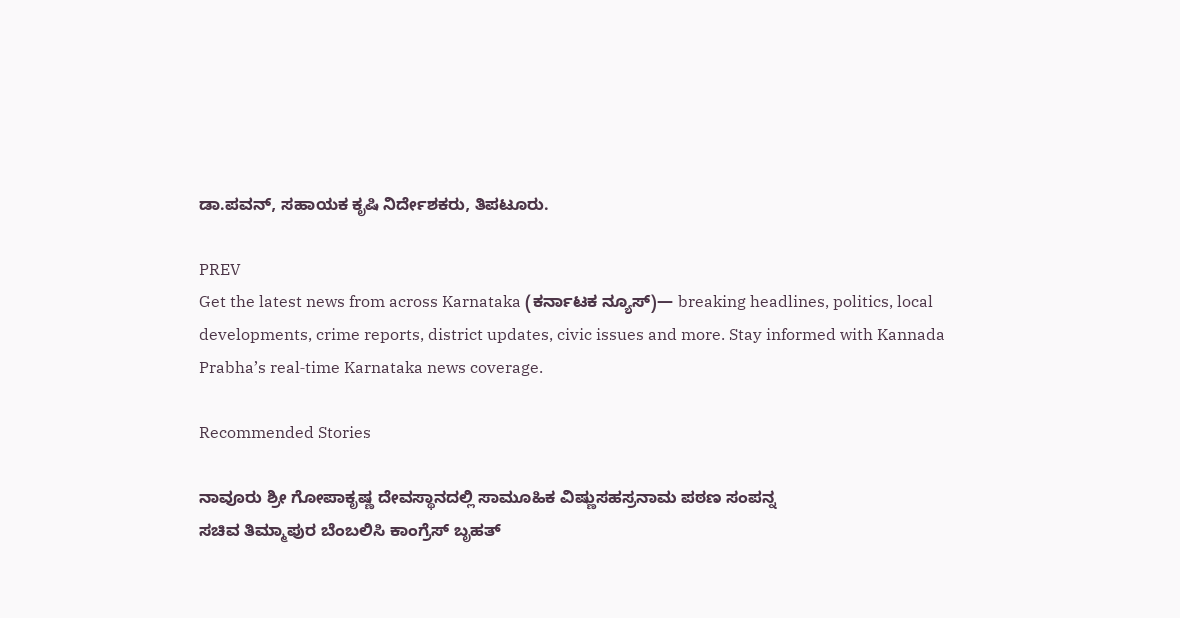ಡಾ.ಪವನ್, ಸಹಾಯಕ ಕೃಷಿ ನಿರ್ದೇಶಕರು, ತಿಪಟೂರು.

PREV
Get the latest news from across Karnataka (ಕರ್ನಾಟಕ ನ್ಯೂಸ್)— breaking headlines, politics, local developments, crime reports, district updates, civic issues and more. Stay informed with Kannada Prabha’s real‑time Karnataka news coverage.

Recommended Stories

ನಾವೂರು ಶ್ರೀ ಗೋಪಾಕೃಷ್ಣ ದೇವಸ್ಥಾನದಲ್ಲಿ ಸಾಮೂಹಿಕ ವಿಷ್ಣುಸಹಸ್ರನಾಮ ಪಠಣ ಸಂಪನ್ನ
ಸಚಿವ ತಿಮ್ಮಾಪುರ ಬೆಂಬಲಿಸಿ ಕಾಂಗ್ರೆಸ್‌ ಬೃಹತ್‌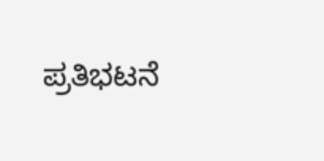ಪ್ರತಿಭಟನೆ